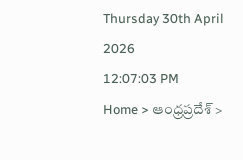Thursday 30th April 2026
12:07:03 PM
Home > ఆంధ్రప్రదేశ్ >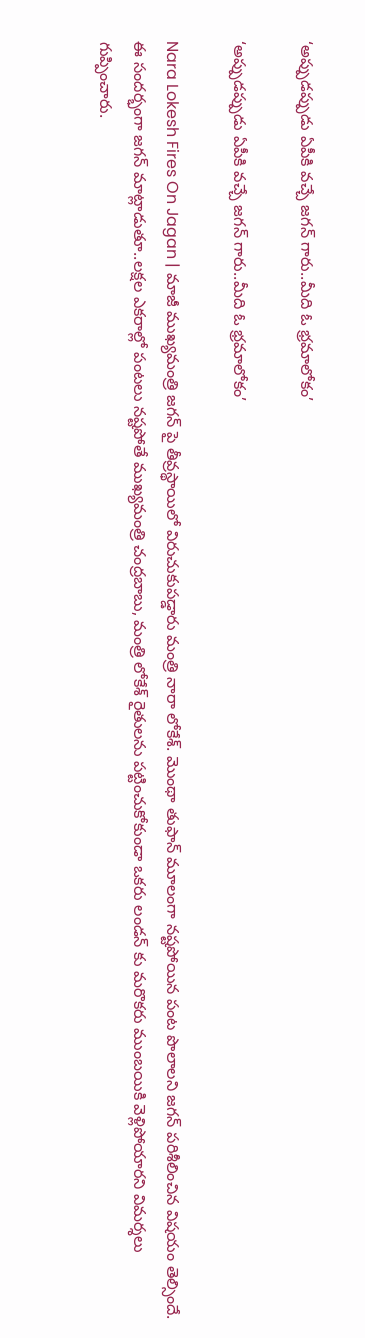‘అప్పుడప్పుడు ఏపీకి వచ్చే జగన్ గారు..మీది ఓ భ్రమాలోకం’

‘అప్పుడప్పుడు ఏపీకి వచ్చే జగన్ గారు..మీది ఓ భ్రమాలోకం’

Nara Lokesh Fires On Jagan | మాజీ ముఖ్యమంత్రి జగన్ పై తీవ్రస్థాయిలో విరుచుకుపడ్డారు మంత్రి నారా లోకేశ్. మొంథా తుఫాన్ మూలంగా నష్టపోయిన పంట పొలాలని జగన్ పరిశీలించిన విషయం తెల్సిందే. ఈ సందర్భంగా జగన్ మాట్లాడుతూ..లక్షల ఎకరాల్లో పంటలు నష్టపోతే ముఖ్యమంత్రి చంద్రబాబు, మంత్రి లోకేశ్ రైతులను పట్టించుకోకుండా ఒకరు లండన్ కు మరొకరు ముంబయికి వెళ్లిపోయారని విమర్శలు గుప్పించారు.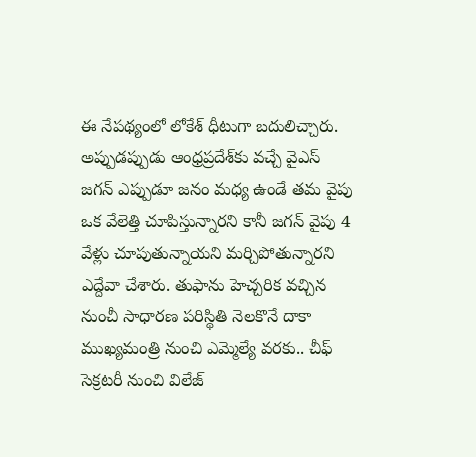ఈ నేపథ్యంలో లోకేశ్ ధీటుగా బదులిచ్చారు. అప్పుడప్పుడు ఆంధ్రప్రదేశ్‌కు వచ్చే వైఎస్ జగన్ ఎప్పుడూ జనం మధ్య ఉండే తమ వైపు ఒక వేలెత్తి చూపిస్తున్నారని కానీ జగన్ వైపు 4 వేళ్లు చూపుతున్నాయని మర్చిపోతున్నారని ఎద్దేవా చేశారు. తుఫాను హెచ్చరిక వచ్చిన నుంచీ సాధారణ పరిస్థితి నెలకొనే దాకా ముఖ్యమంత్రి నుంచి ఎమ్మెల్యే వరకు.. చీఫ్ సెక్రటరీ నుంచి విలేజ్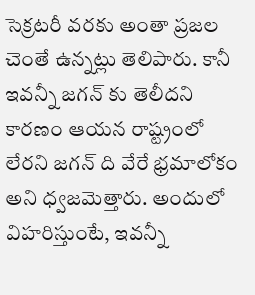సెక్రటరీ వరకు అంతా ప్రజల చెంతే ఉన్నట్లు తెలిపారు. కానీ ఇవన్నీ జగన్ కు తెలీదని కారణం ఆయన రాష్ట్రంలో లేరని జగన్ ది వేరే భ్రమాలోకం అని ధ్వజమెత్తారు. అందులో విహరిస్తుంటే, ఇవన్నీ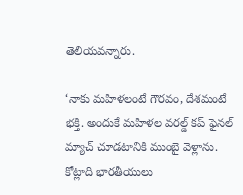తెలియవన్నారు.

‘నాకు మహిళలంటే గౌరవం, దేశమంటే భక్తి. అందుకే మహిళల వరల్డ్ కప్ ఫైనల్ మ్యాచ్ చూడటానికి ముంబై వెళ్లాను. కోట్లాది భారతీయులు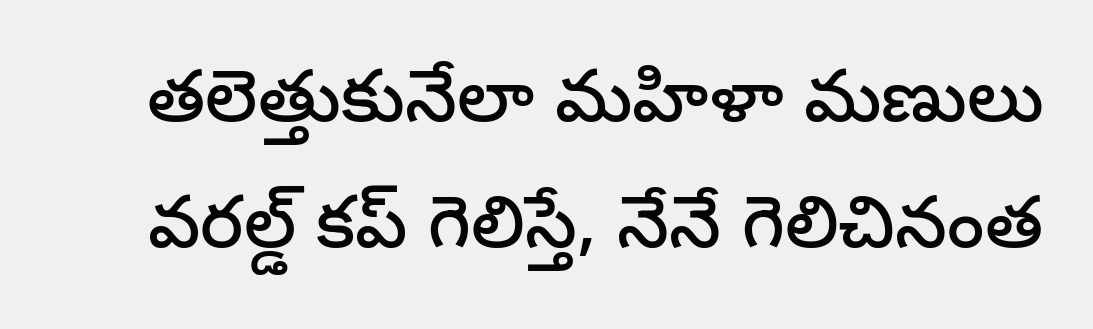తలెత్తుకునేలా మహిళా మణులు వరల్డ్ కప్ గెలిస్తే, నేనే గెలిచినంత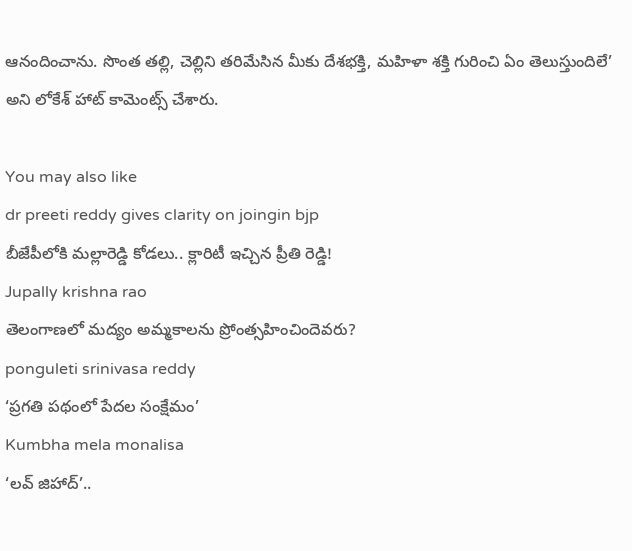ఆనందించాను. సొంత తల్లి, చెల్లిని తరిమేసిన మీకు దేశభక్తి, మహిళా శక్తి గురించి ఏం తెలుస్తుందిలే’ అని లోకేశ్ హాట్ కామెంట్స్ చేశారు.

You may also like
dr preeti reddy gives clarity on joingin bjp
బీజేపీలోకి మల్లారెడ్డి కోడలు.. క్లారిటీ ఇచ్చిన ప్రీతి రెడ్డి!
Jupally krishna rao
తెలంగాణలో మ‌ద్యం అమ్మ‌కాల‌ను ప్రోంత్స‌హించిందెవ‌రు?
ponguleti srinivasa reddy
‘ప్రగతి పథంలో పేదల సంక్షేమం’
Kumbha mela monalisa
‘లవ్ జిహాద్’..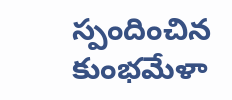స్పందించిన కుంభమేళా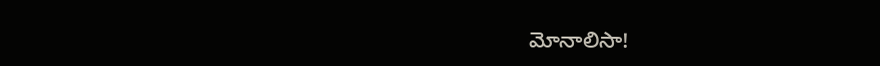మోనాలిసా!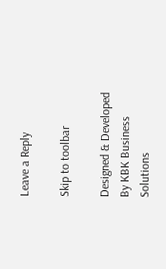Leave a Reply

Skip to toolbar

Designed & Developed By KBK Business Solutions